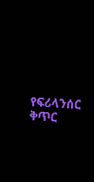የፍሪላንሰር ቅጥር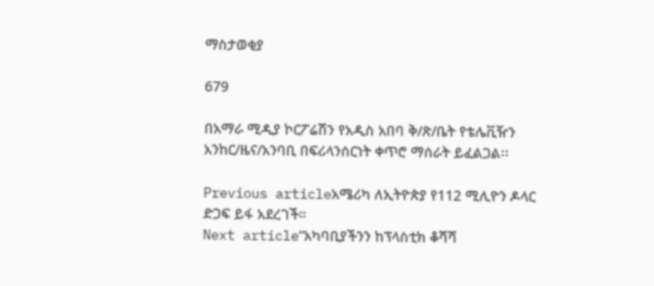ማስታወቂያ

679

በአማራ ሚዲያ ኮርፖሬሽን የአዲስ አበባ ቅ/ጽ/ቤት የቴሌቪዥን አንከር/ዜና/አንባቢ በፍሪላንሰርነት ቀጥሮ ማሰራት ይፈልጋል፡፡

Previous articleአሜሪካ ለኢትዮጵያ የ112 ሚሊዮን ዶላር ድጋፍ ይፋ አደረገች።
Next article“አካባቢያችንን ከፕላስቲክ ቆሻሻ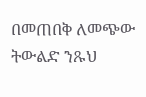በመጠበቅ ለመጭው ትውልድ ንጹህ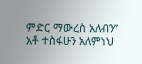ምድር ማውረስ አለብን” አቶ ተስፋሁን አለምነህ